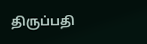திருப்பதி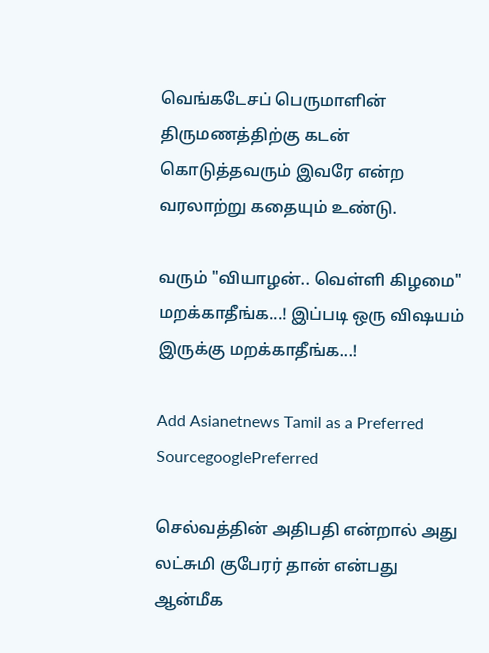வெங்கடேசப் பெருமாளின் திருமணத்திற்கு கடன் கொடுத்தவரும் இவரே என்ற வரலாற்று கதையும் உண்டு.

வரும் "வியாழன்.. வெள்ளி கிழமை" மறக்காதீங்க...! இப்படி ஒரு விஷயம் இருக்கு மறக்காதீங்க...!

Add Asianetnews Tamil as a Preferred SourcegooglePreferred

செல்வத்தின் அதிபதி என்றால் அது லட்சுமி குபேரர் தான் என்பது ஆன்மீக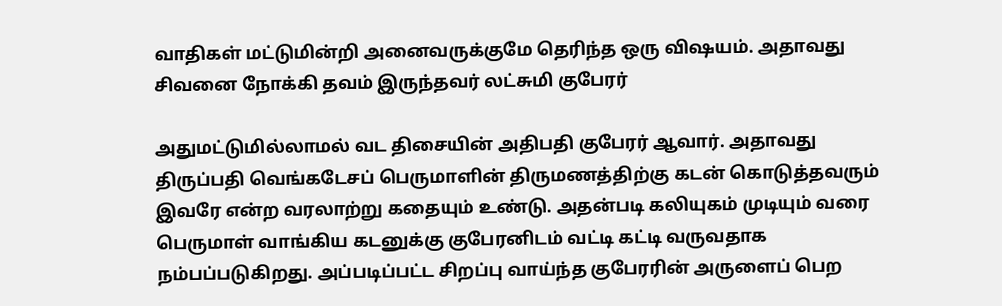வாதிகள் மட்டுமின்றி அனைவருக்குமே தெரிந்த ஒரு விஷயம். அதாவது சிவனை நோக்கி தவம் இருந்தவர் லட்சுமி குபேரர்

அதுமட்டுமில்லாமல் வட திசையின் அதிபதி குபேரர் ஆவார். அதாவது திருப்பதி வெங்கடேசப் பெருமாளின் திருமணத்திற்கு கடன் கொடுத்தவரும் இவரே என்ற வரலாற்று கதையும் உண்டு. அதன்படி கலியுகம் முடியும் வரை பெருமாள் வாங்கிய கடனுக்கு குபேரனிடம் வட்டி கட்டி வருவதாக நம்பப்படுகிறது. அப்படிப்பட்ட சிறப்பு வாய்ந்த குபேரரின் அருளைப் பெற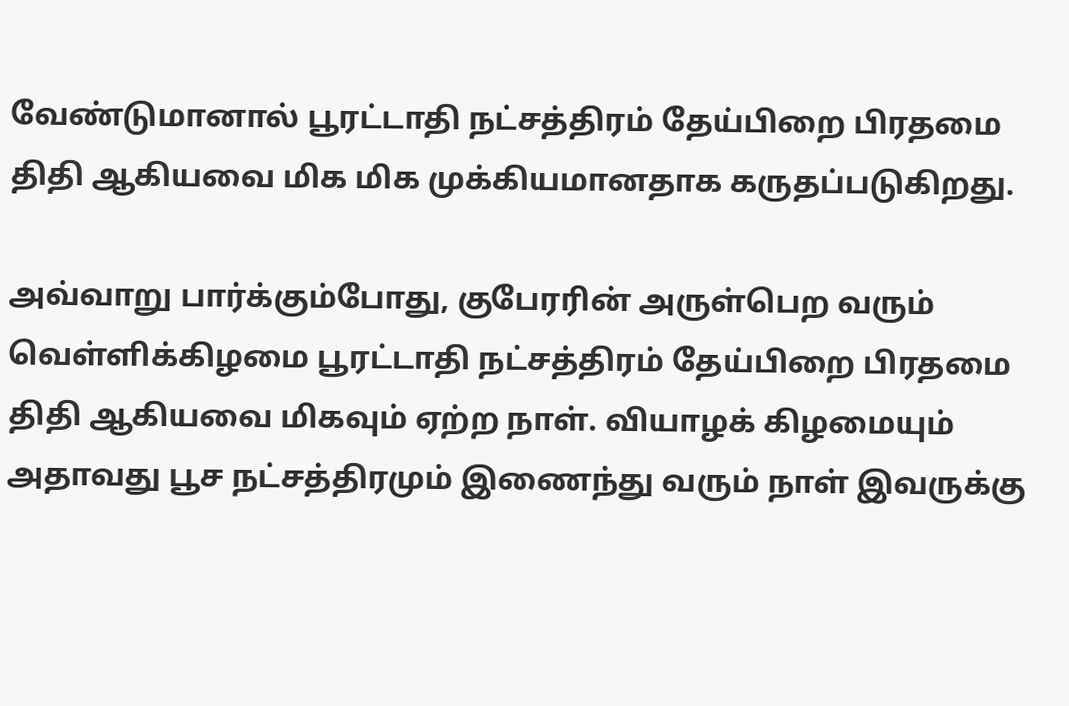வேண்டுமானால் பூரட்டாதி நட்சத்திரம் தேய்பிறை பிரதமை திதி ஆகியவை மிக மிக முக்கியமானதாக கருதப்படுகிறது.

அவ்வாறு பார்க்கும்போது, குபேரரின் அருள்பெற வரும் வெள்ளிக்கிழமை பூரட்டாதி நட்சத்திரம் தேய்பிறை பிரதமை திதி ஆகியவை மிகவும் ஏற்ற நாள். வியாழக் கிழமையும் அதாவது பூச நட்சத்திரமும் இணைந்து வரும் நாள் இவருக்கு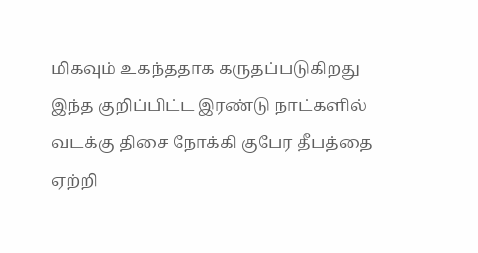மிகவும் உகந்ததாக கருதப்படுகிறது இந்த குறிப்பிட்ட இரண்டு நாட்களில் வடக்கு திசை நோக்கி குபேர தீபத்தை ஏற்றி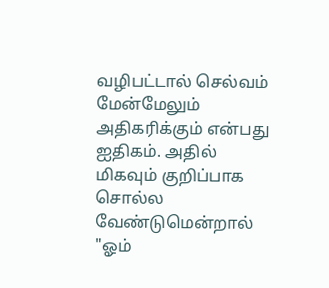வழிபட்டால் செல்வம் மேன்மேலும் அதிகரிக்கும் என்பது ஐதிகம். அதில் மிகவும் குறிப்பாக சொல்ல வேண்டுமென்றால் "ஓம்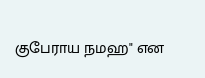குபேராய நமஹ" என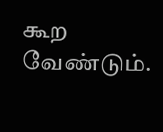கூற வேண்டும்.